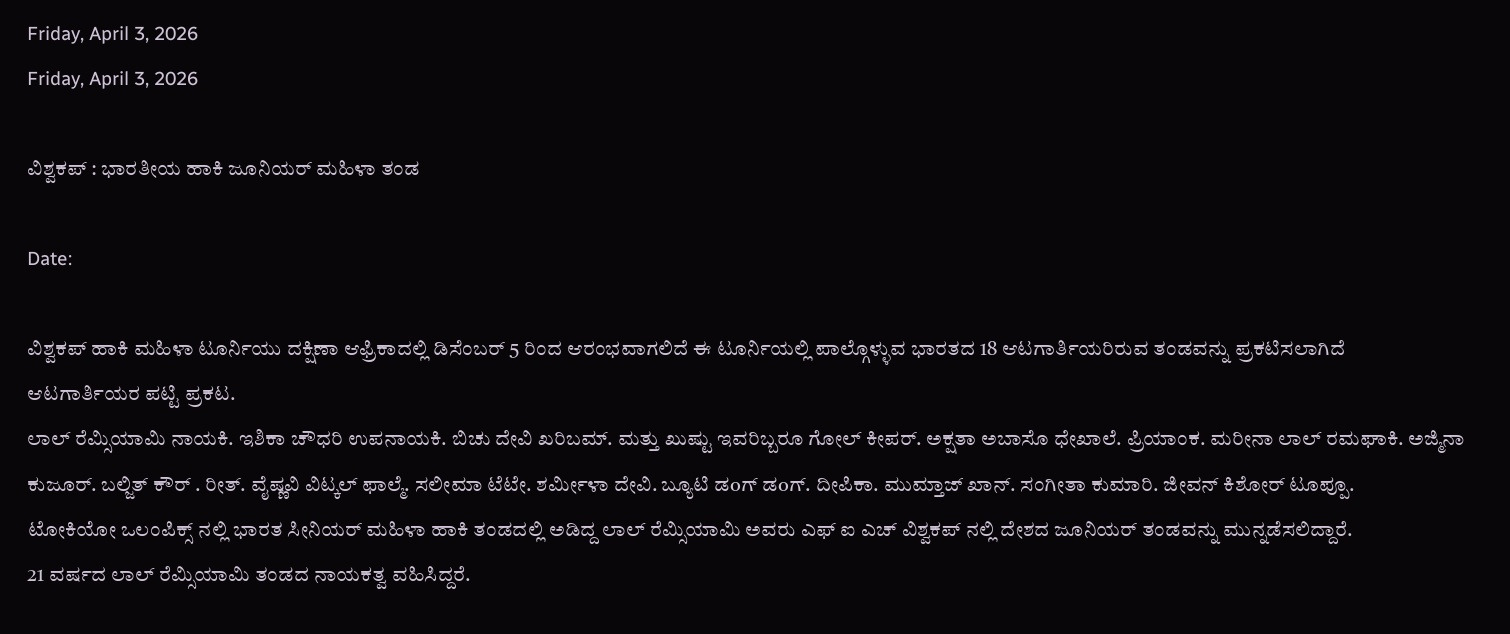Friday, April 3, 2026
Friday, April 3, 2026

ವಿಶ್ವಕಪ್ : ಭಾರತೀಯ ಹಾಕಿ ಜೂನಿಯರ್ ಮಹಿಳಾ ತಂಡ

Date:

ವಿಶ್ವಕಪ್ ಹಾಕಿ ಮಹಿಳಾ ಟೂರ್ನಿಯು ದಕ್ಷಿಣಾ ಆಫ್ರಿಕಾದಲ್ಲಿ ಡಿಸೆಂಬರ್ 5 ರಿಂದ ಆರಂಭವಾಗಲಿದೆ ಈ ಟೂರ್ನಿಯಲ್ಲಿ ಪಾಲ್ಗೊಳ್ಳುವ ಭಾರತದ 18 ಆಟಗಾರ್ತಿಯರಿರುವ ತಂಡವನ್ನು ಪ್ರಕಟಿಸಲಾಗಿದೆ
ಆಟಗಾರ್ತಿಯರ ಪಟ್ಟಿ ಪ್ರಕಟ.
ಲಾಲ್ ರೆಮ್ಸಿಯಾಮಿ ನಾಯಕಿ. ಇಶಿಕಾ ಚೌಧರಿ ಉಪನಾಯಕಿ. ಬಿಚು ದೇವಿ ಖರಿಬಮ್. ಮತ್ತು ಖುಷ್ಟು ಇವರಿಬ್ಬರೂ ಗೋಲ್ ಕೀಪರ್. ಅಕ್ಷತಾ ಅಬಾಸೊ ಧೇಖಾಲೆ. ಪ್ರಿಯಾಂಕ. ಮರೀನಾ ಲಾಲ್ ರಮಘಾಕಿ. ಅಜ್ಮಿನಾ ಕುಜೂರ್. ಬಲ್ಜಿತ್ ಕೌರ್ . ರೀತ್. ವೈಷ್ಣವಿ ವಿಟ್ಕಲ್ ಫಾಲ್ಮೆ. ಸಲೀಮಾ ಟೆಟೇ. ಶರ್ಮೀಳಾ ದೇವಿ. ಬ್ಯೂಟಿ ಡoಗ್ ಡoಗ್. ದೀಪಿಕಾ. ಮುಮ್ತಾಜ್ ಖಾನ್. ಸಂಗೀತಾ ಕುಮಾರಿ. ಜೀವನ್ ಕಿಶೋರ್ ಟೂಪ್ಪೂ.
ಟೋಕಿಯೋ ಒಲಂಪಿಕ್ಸ್ ನಲ್ಲಿ ಭಾರತ ಸೀನಿಯರ್ ಮಹಿಳಾ ಹಾಕಿ ತಂಡದಲ್ಲಿ ಅಡಿದ್ದ ಲಾಲ್ ರೆಮ್ಸಿಯಾಮಿ ಅವರು ಎಫ್ ಐ ಎಚ್ ವಿಶ್ವಕಪ್ ನಲ್ಲಿ ದೇಶದ ಜೂನಿಯರ್ ತಂಡವನ್ನು ಮುನ್ನಡೆಸಲಿದ್ದಾರೆ.
21 ವರ್ಷದ ಲಾಲ್ ರೆಮ್ಸಿಯಾಮಿ ತಂಡದ ನಾಯಕತ್ವ ವಹಿಸಿದ್ದರೆ.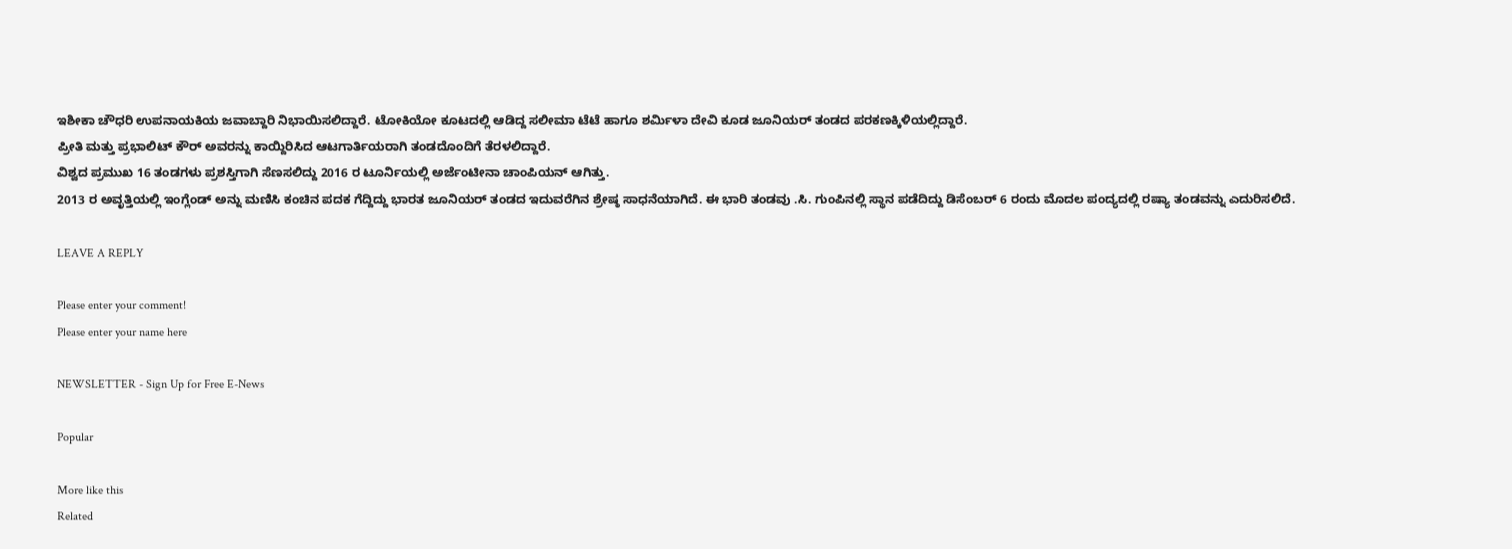ಇಶೀಕಾ ಚೌಧರಿ ಉಪನಾಯಕಿಯ ಜವಾಬ್ದಾರಿ ನಿಭಾಯಿಸಲಿದ್ದಾರೆ. ಟೋಕಿಯೋ ಕೂಟದಲ್ಲಿ ಆಡಿದ್ದ ಸಲೀಮಾ ಟೆಟೆ ಹಾಗೂ ಶರ್ಮಿಳಾ ದೇವಿ ಕೂಡ ಜೂನಿಯರ್ ತಂಡದ ಪರಕಣಕ್ಕಿಳಿಯಲ್ಲಿದ್ದಾರೆ.
ಪ್ರೀತಿ ಮತ್ತು ಪ್ರಭಾಲಿಟ್ ಕೌರ್ ಅವರನ್ನು ಕಾಯ್ದಿರಿಸಿದ ಆಟಗಾರ್ತಿಯರಾಗಿ ತಂಡದೊಂದಿಗೆ ತೆರಳಲಿದ್ದಾರೆ.
ವಿಶ್ವದ ಪ್ರಮುಖ 16 ತಂಡಗಳು ಪ್ರಶಸ್ತಿಗಾಗಿ ಸೆಣಸಲಿದ್ದು 2016 ರ ಟೂರ್ನಿಯಲ್ಲಿ ಅರ್ಜೆಂಟೀನಾ ಚಾಂಪಿಯನ್ ಆಗಿತ್ತು.
2013 ರ ಅವೃತ್ತಿಯಲ್ಲಿ ಇಂಗ್ಲೆಂಡ್ ಅನ್ನು ಮಣಿಸಿ ಕಂಚಿನ ಪದಕ ಗೆದ್ದಿದ್ದು ಭಾರತ ಜೂನಿಯರ್ ತಂಡದ ಇದುವರೆಗಿನ ಶ್ರೇಷ್ಠ ಸಾಧನೆಯಾಗಿದೆ. ಈ ಭಾರಿ ತಂಡವು .ಸಿ. ಗುಂಪಿನಲ್ಲಿ ಸ್ಥಾನ ಪಡೆದಿದ್ದು ಡಿಸೆಂಬರ್ 6 ರಂದು ಮೊದಲ ಪಂದ್ಯದಲ್ಲಿ ರಷ್ಯಾ ತಂಡವನ್ನು ಎದುರಿಸಲಿದೆ.

LEAVE A REPLY

Please enter your comment!
Please enter your name here

NEWSLETTER - Sign Up for Free E-News

Popular

More like this
Related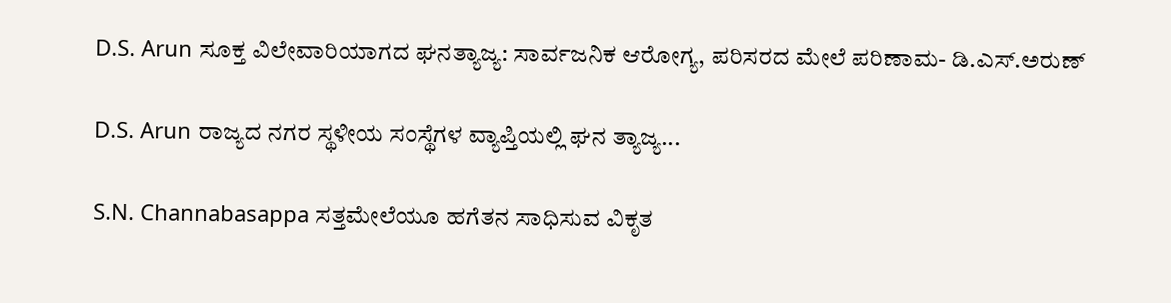D.S. Arun ಸೂಕ್ತ ವಿಲೇವಾರಿಯಾಗದ ಘನತ್ಯಾಜ್ಯ: ಸಾರ್ವಜನಿಕ ಆರೋಗ್ಯ, ಪರಿಸರದ ಮೇಲೆ ಪರಿಣಾಮ- ಡಿ‌.ಎಸ್.ಅರುಣ್

D.S. Arun ರಾಜ್ಯದ ನಗರ ಸ್ಥಳೀಯ ಸಂಸ್ಥೆಗಳ ವ್ಯಾಪ್ತಿಯಲ್ಲಿ ಘನ ತ್ಯಾಜ್ಯ...

S.N. Channabasappa ಸತ್ತಮೇಲೆಯೂ ಹಗೆತನ ಸಾಧಿಸುವ ವಿಕೃತ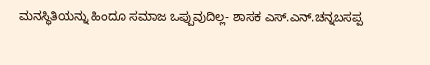ಮನಸ್ಥಿತಿಯನ್ನು ಹಿಂದೂ ಸಮಾಜ‌ ಒಪ್ಪುವುದಿಲ್ಲ- ಶಾಸಕ ಎಸ್.ಎನ್.ಚನ್ನಬಸಪ್ಪ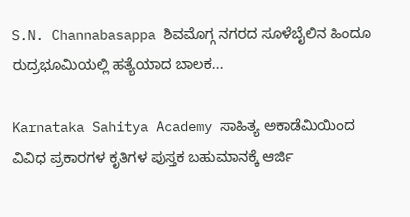S.N. Channabasappa ಶಿವಮೊಗ್ಗ ನಗರದ ಸೂಳೆಬೈಲಿನ ಹಿಂದೂ ರುದ್ರಭೂಮಿಯಲ್ಲಿ ಹತ್ಯೆಯಾದ ಬಾಲಕ...

Karnataka Sahitya Academy ಸಾಹಿತ್ಯ ಅಕಾಡೆಮಿಯಿಂದ ವಿವಿಧ ಪ್ರಕಾರಗಳ ಕೃತಿಗಳ ಪುಸ್ತಕ ಬಹುಮಾನಕ್ಕೆ ಆರ್ಜಿ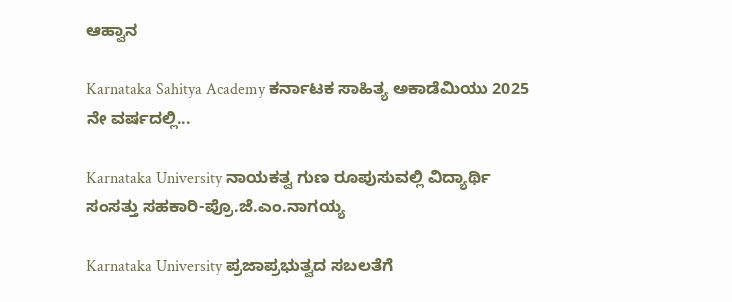ಆಹ್ವಾನ

Karnataka Sahitya Academy ಕರ್ನಾಟಕ ಸಾಹಿತ್ಯ ಅಕಾಡೆಮಿಯು 2025 ನೇ ವರ್ಷದಲ್ಲಿ...

Karnataka University ನಾಯಕತ್ವ ಗುಣ ರೂಪುಸುವಲ್ಲಿ ವಿದ್ಯಾರ್ಥಿ ಸಂಸತ್ತು ಸಹಕಾರಿ-ಪ್ರೊ.ಜೆ.ಎಂ.ನಾಗಯ್ಯ

Karnataka University ಪ್ರಜಾಪ್ರಭುತ್ವದ ಸಬಲತೆಗೆ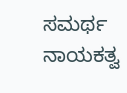ಸಮರ್ಥ ನಾಯಕತ್ವ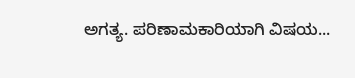ಅಗತ್ಯ. ಪರಿಣಾಮಕಾರಿಯಾಗಿ ವಿಷಯ...